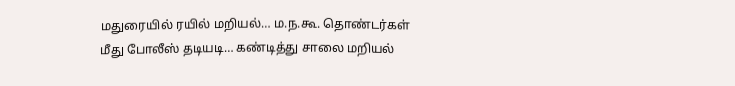மதுரையில் ரயில் மறியல்… ம.ந.கூ. தொண்டர்கள் மீது போலீஸ் தடியடி… கண்டித்து சாலை மறியல்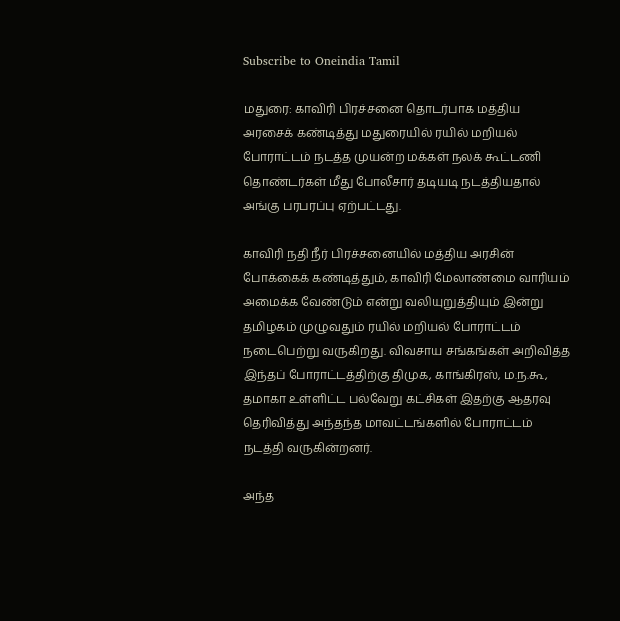Subscribe to Oneindia Tamil

மதுரை: காவிரி பிரச்சனை தொடர்பாக மத்திய அரசைக் கண்டித்து மதுரையில் ரயில் மறியல் போராட்டம் நடத்த முயன்ற மக்கள் நலக் கூட்டணி தொண்டர்கள் மீது போலீசார் தடியடி நடத்தியதால் அங்கு பரபரப்பு ஏற்பட்டது.

காவிரி நதி நீர் பிரச்சனையில் மத்திய அரசின் போக்கைக் கண்டித்தும், காவிரி மேலாண்மை வாரியம் அமைக்க வேண்டும் என்று வலியுறுத்தியும் இன்று தமிழகம் முழுவதும் ரயில் மறியல் போராட்டம் நடைபெற்று வருகிறது. விவசாய சங்கங்கள் அறிவித்த இந்தப் போராட்டத்திற்கு திமுக, காங்கிரஸ், ம.ந.கூ, தமாகா உள்ளிட்ட பல்வேறு கட்சிகள் இதற்கு ஆதரவு தெரிவித்து அந்தந்த மாவட்டங்களில் போராட்டம் நடத்தி வருகின்றனர்.

அந்த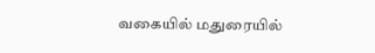வகையில் மதுரையில்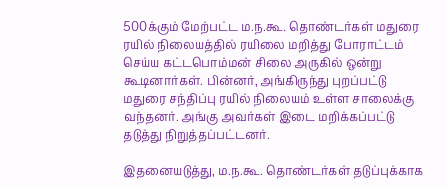500க்கும் மேற்பட்ட ம.ந.கூ. தொண்டர்கள் மதுரை ரயில் நிலையத்தில் ரயிலை மறித்து போராட்டம் செய்ய கட்டபொம்மன் சிலை அருகில் ஒன்று கூடினார்கள். பின்னர், அங்கிருந்து புறப்பட்டு மதுரை சந்திப்பு ரயில் நிலையம் உள்ள சாலைக்கு வந்தனர். அங்கு அவர்கள் இடை மறிக்கப்பட்டு தடுத்து நிறுத்தப்பட்டனர்.

இதனையடுத்து, ம.ந.கூ. தொண்டர்கள் தடுப்புக்காக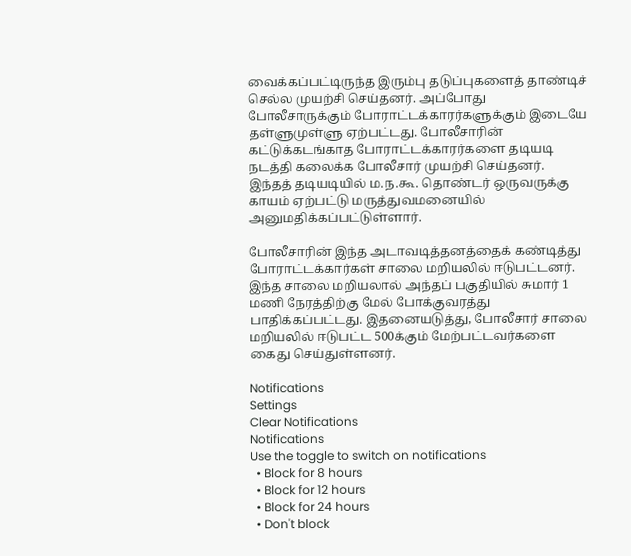வைக்கப்பட்டிருந்த இரும்பு தடுப்புகளைத் தாண்டிச் செல்ல முயற்சி செய்தனர். அப்போது போலீசாருக்கும் போராட்டக்காரர்களுக்கும் இடையே தள்ளுமுள்ளு ஏற்பட்டது. போலீசாரின் கட்டுக்கடங்காத போராட்டக்காரர்களை தடியடி நடத்தி கலைக்க போலீசார் முயற்சி செய்தனர். இந்தத் தடியடியில் ம.ந.கூ. தொண்டர் ஒருவருக்கு காயம் ஏற்பட்டு மருத்துவமனையில் அனுமதிக்கப்பட்டுள்ளார்.

போலீசாரின் இந்த அடாவடித்தனத்தைக் கண்டித்து போராட்டக்கார்கள் சாலை மறியலில் ஈடுபட்டனர். இந்த சாலை மறியலால் அந்தப் பகுதியில் சுமார் 1 மணி நேரத்திற்கு மேல் போக்குவரத்து பாதிக்கப்பட்டது. இதனையடுத்து, போலீசார் சாலை மறியலில் ஈடுபட்ட 500க்கும் மேற்பட்டவர்களை கைது செய்துள்ளனர்.

Notifications
Settings
Clear Notifications
Notifications
Use the toggle to switch on notifications
  • Block for 8 hours
  • Block for 12 hours
  • Block for 24 hours
  • Don't block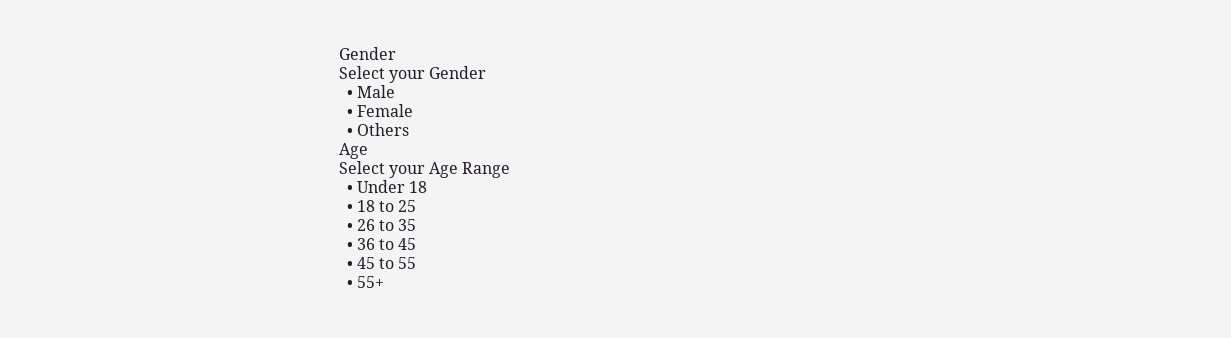Gender
Select your Gender
  • Male
  • Female
  • Others
Age
Select your Age Range
  • Under 18
  • 18 to 25
  • 26 to 35
  • 36 to 45
  • 45 to 55
  • 55+